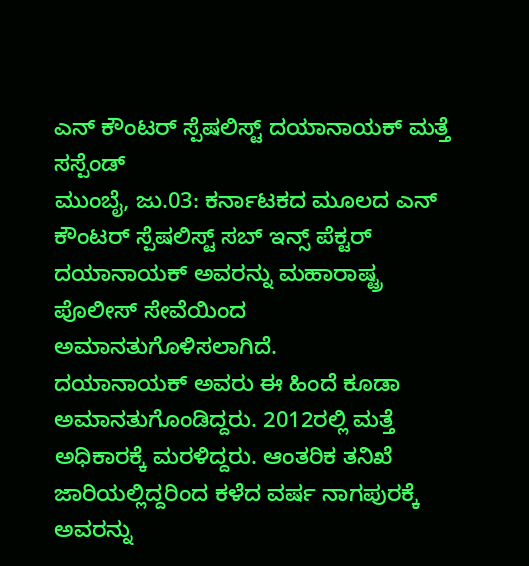ಎನ್ ಕೌಂಟರ್ ಸ್ಪೆಷಲಿಸ್ಟ್ ದಯಾನಾಯಕ್ ಮತ್ತೆ ಸಸ್ಪೆಂಡ್
ಮುಂಬೈ, ಜು.03: ಕರ್ನಾಟಕದ ಮೂಲದ ಎನ್ ಕೌಂಟರ್ ಸ್ಪೆಷಲಿಸ್ಟ್ ಸಬ್ ಇನ್ಸ್ ಪೆಕ್ಟರ್ ದಯಾನಾಯಕ್ ಅವರನ್ನು ಮಹಾರಾಷ್ಟ್ರ ಪೊಲೀಸ್ ಸೇವೆಯಿಂದ ಅಮಾನತುಗೊಳಿಸಲಾಗಿದೆ.
ದಯಾನಾಯಕ್ ಅವರು ಈ ಹಿಂದೆ ಕೂಡಾ ಅಮಾನತುಗೊಂಡಿದ್ದರು. 2012ರಲ್ಲಿ ಮತ್ತೆ ಅಧಿಕಾರಕ್ಕೆ ಮರಳಿದ್ದರು. ಆಂತರಿಕ ತನಿಖೆ ಜಾರಿಯಲ್ಲಿದ್ದರಿಂದ ಕಳೆದ ವರ್ಷ ನಾಗಪುರಕ್ಕೆ ಅವರನ್ನು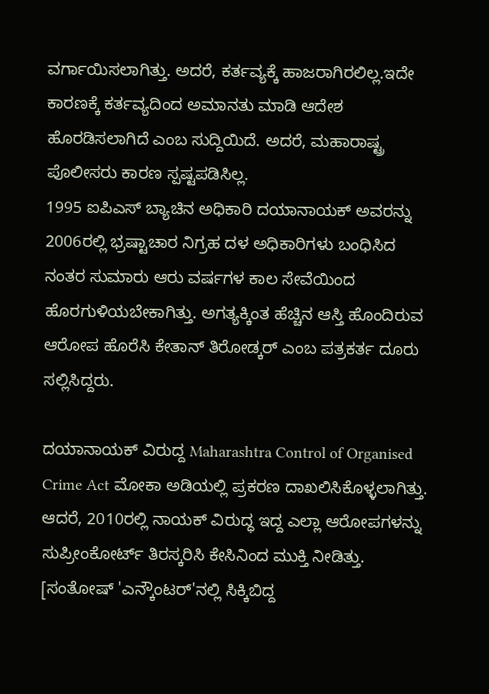ವರ್ಗಾಯಿಸಲಾಗಿತ್ತು. ಅದರೆ, ಕರ್ತವ್ಯಕ್ಕೆ ಹಾಜರಾಗಿರಲಿಲ್ಲ.ಇದೇ ಕಾರಣಕ್ಕೆ ಕರ್ತವ್ಯದಿಂದ ಅಮಾನತು ಮಾಡಿ ಆದೇಶ ಹೊರಡಿಸಲಾಗಿದೆ ಎಂಬ ಸುದ್ದಿಯಿದೆ. ಅದರೆ, ಮಹಾರಾಷ್ಟ್ರ ಪೊಲೀಸರು ಕಾರಣ ಸ್ಪಷ್ಟಪಡಿಸಿಲ್ಲ.
1995 ಐಪಿಎಸ್ ಬ್ಯಾಚಿನ ಅಧಿಕಾರಿ ದಯಾನಾಯಕ್ ಅವರನ್ನು 2006ರಲ್ಲಿ ಭ್ರಷ್ಟಾಚಾರ ನಿಗ್ರಹ ದಳ ಅಧಿಕಾರಿಗಳು ಬಂಧಿಸಿದ ನಂತರ ಸುಮಾರು ಆರು ವರ್ಷಗಳ ಕಾಲ ಸೇವೆಯಿಂದ ಹೊರಗುಳಿಯಬೇಕಾಗಿತ್ತು. ಅಗತ್ಯಕ್ಕಿಂತ ಹೆಚ್ಚಿನ ಆಸ್ತಿ ಹೊಂದಿರುವ ಆರೋಪ ಹೊರೆಸಿ ಕೇತಾನ್ ತಿರೋಡ್ಕರ್ ಎಂಬ ಪತ್ರಕರ್ತ ದೂರು ಸಲ್ಲಿಸಿದ್ದರು.

ದಯಾನಾಯಕ್ ವಿರುದ್ದ Maharashtra Control of Organised Crime Act ಮೋಕಾ ಅಡಿಯಲ್ಲಿ ಪ್ರಕರಣ ದಾಖಲಿಸಿಕೊಳ್ಳಲಾಗಿತ್ತು. ಆದರೆ, 2010ರಲ್ಲಿ ನಾಯಕ್ ವಿರುದ್ಧ ಇದ್ದ ಎಲ್ಲಾ ಆರೋಪಗಳನ್ನು ಸುಪ್ರೀಂಕೋರ್ಟ್ ತಿರಸ್ಕರಿಸಿ ಕೇಸಿನಿಂದ ಮುಕ್ತಿ ನೀಡಿತ್ತು. [ಸಂತೋಷ್ 'ಎನ್ಕೌಂಟರ್'ನಲ್ಲಿ ಸಿಕ್ಕಿಬಿದ್ದ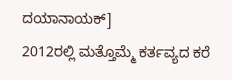ದಯಾನಾಯಕ್]
2012ರಲ್ಲಿ ಮತ್ತೊಮ್ಮೆ ಕರ್ತವ್ಯದ ಕರೆ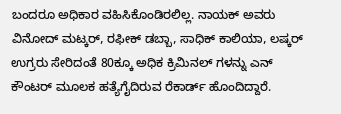ಬಂದರೂ ಅಧಿಕಾರ ವಹಿಸಿಕೊಂಡಿರಲಿಲ್ಲ. ನಾಯಕ್ ಅವರು ವಿನೋದ್ ಮಟ್ಕರ್, ರಫೀಕ್ ಡಬ್ಬಾ, ಸಾಧಿಕ್ ಕಾಲಿಯಾ, ಲಷ್ಕರ್ ಉಗ್ರರು ಸೇರಿದಂತೆ 80ಕ್ಕೂ ಅಧಿಕ ಕ್ರಿಮಿನಲ್ ಗಳನ್ನು ಎನ್ ಕೌಂಟರ್ ಮೂಲಕ ಹತ್ಯೆಗೈದಿರುವ ರೆಕಾರ್ಡ್ ಹೊಂದಿದ್ದಾರೆ.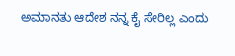ಅಮಾನತು ಆದೇಶ ನನ್ನ ಕೈ ಸೇರಿಲ್ಲ ಎಂದು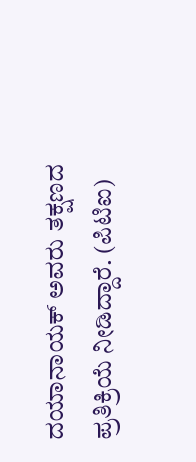ದಯಾನಾಯಕ್ ಅವರು ತಕ್ಷಣದ ಪ್ರತಿಕ್ರಿಯೆ ನೀಡಿದ್ದಾರೆ. (ಪಿಟಿಐ)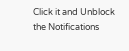Click it and Unblock the Notifications